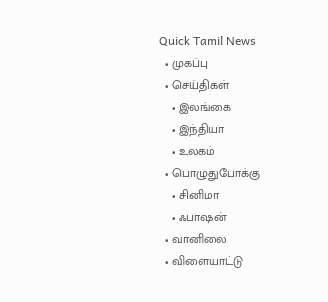Quick Tamil News
  • முகப்பு
  • செய்திகள்
    • இலங்கை
    • இந்தியா
    • உலகம்
  • பொழுதுபோக்கு
    • சினிமா
    • ஃபாஷன்
  • வானிலை
  • விளையாட்டு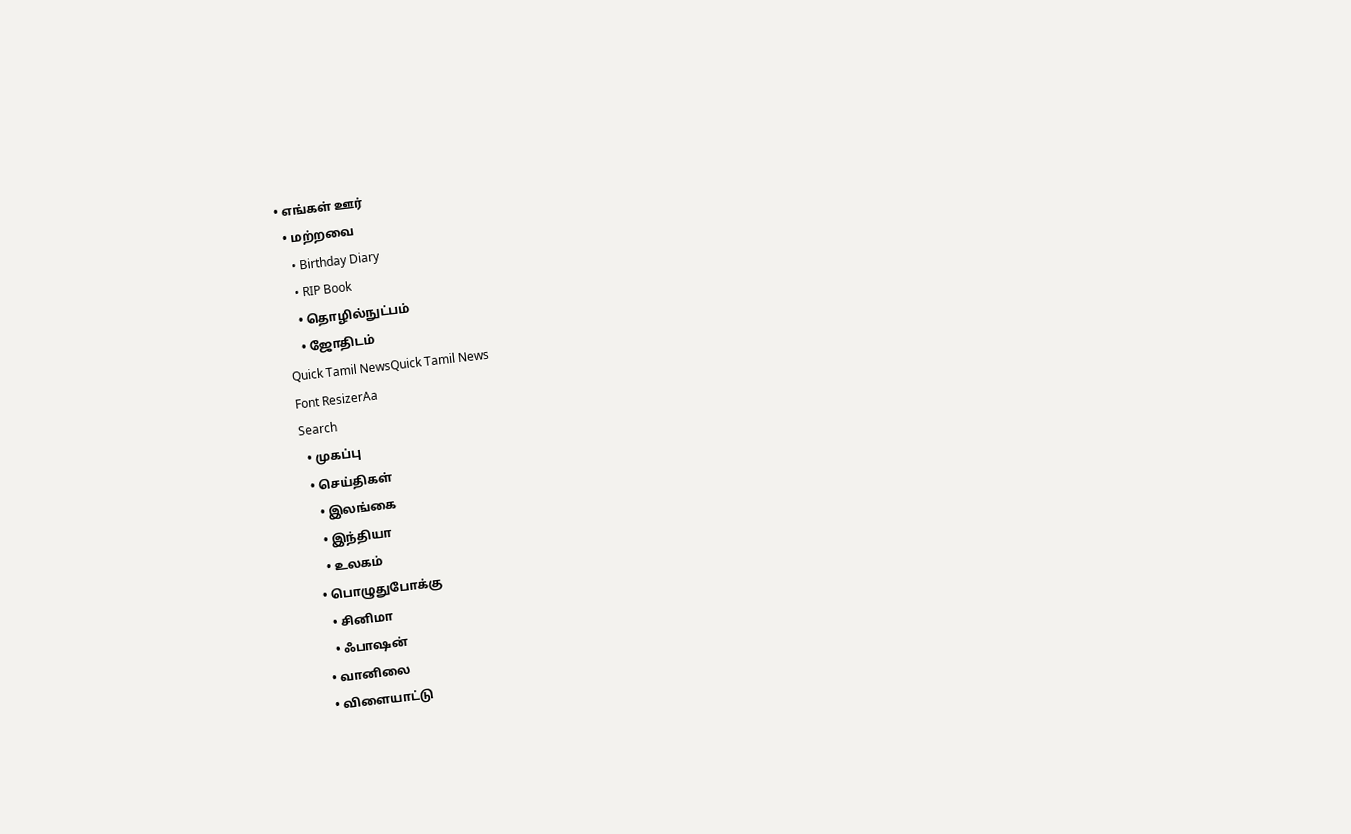• எங்கள் ஊர்
  • மற்றவை
    • Birthday Diary
    • RIP Book
    • தொழில்நுட்பம்
    • ஜோதிடம்
Quick Tamil NewsQuick Tamil News
Font ResizerAa
Search
  • முகப்பு
  • செய்திகள்
    • இலங்கை
    • இந்தியா
    • உலகம்
  • பொழுதுபோக்கு
    • சினிமா
    • ஃபாஷன்
  • வானிலை
  • விளையாட்டு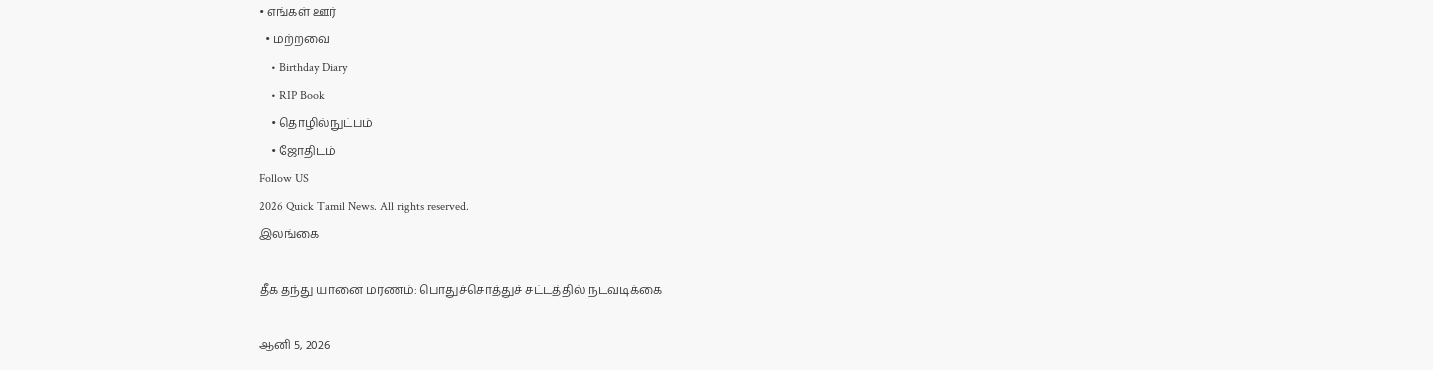• எங்கள் ஊர்
  • மற்றவை
    • Birthday Diary
    • RIP Book
    • தொழில்நுட்பம்
    • ஜோதிடம்
Follow US
2026 Quick Tamil News. All rights reserved.
இலங்கை

தீக தந்து யானை மரணம்: பொதுச்சொத்துச் சட்டத்தில் நடவடிக்கை

ஆனி 5, 2026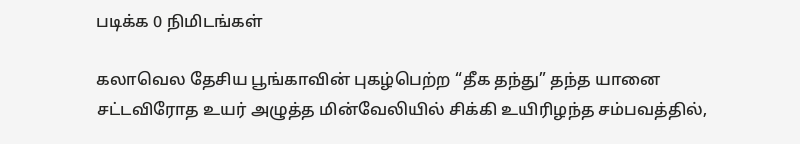படிக்க 0 நிமிடங்கள்

கலாவெல தேசிய பூங்காவின் புகழ்பெற்ற “தீக தந்து” தந்த யானை சட்டவிரோத உயர் அழுத்த மின்வேலியில் சிக்கி உயிரிழந்த சம்பவத்தில்,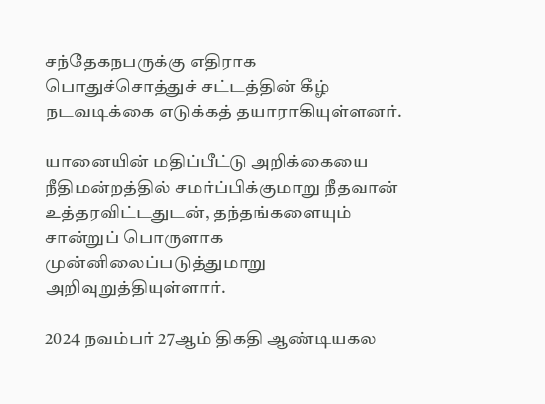சந்தேகநபருக்கு எதிராக பொதுச்சொத்துச் சட்டத்தின் கீழ் நடவடிக்கை எடுக்கத் தயாராகியுள்ளனர்.

யானையின் மதிப்பீட்டு அறிக்கையை நீதிமன்றத்தில் சமர்ப்பிக்குமாறு நீதவான் உத்தரவிட்டதுடன், தந்தங்களையும் சான்றுப் பொருளாக முன்னிலைப்படுத்துமாறு அறிவுறுத்தியுள்ளார்.

2024 நவம்பர் 27ஆம் திகதி ஆண்டியகல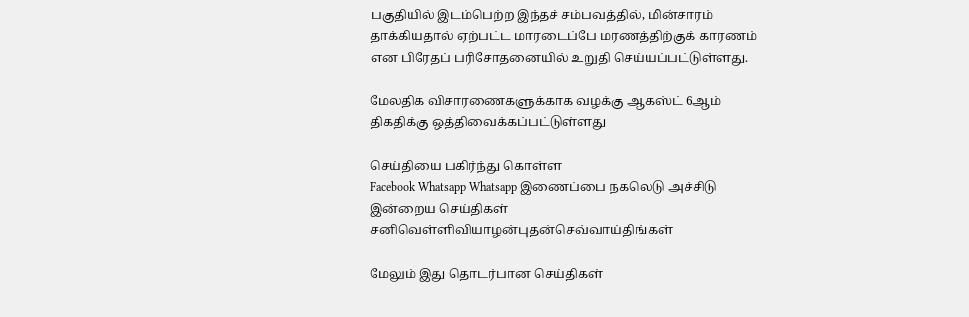பகுதியில் இடம்பெற்ற இந்தச் சம்பவத்தில், மின்சாரம் தாக்கியதால் ஏற்பட்ட மாரடைப்பே மரணத்திற்குக் காரணம் என பிரேதப் பரிசோதனையில் உறுதி செய்யப்பட்டுள்ளது.

மேலதிக விசாரணைகளுக்காக வழக்கு ஆகஸ்ட் 6ஆம் திகதிக்கு ஒத்திவைக்கப்பட்டுள்ளது

செய்தியை பகிர்ந்து கொள்ள
Facebook Whatsapp Whatsapp இணைப்பை நகலெடு அச்சிடு
இன்றைய செய்திகள்
சனிவெள்ளிவியாழன்புதன்செவ்வாய்திங்கள்

மேலும் இது தொடர்பான செய்திகள்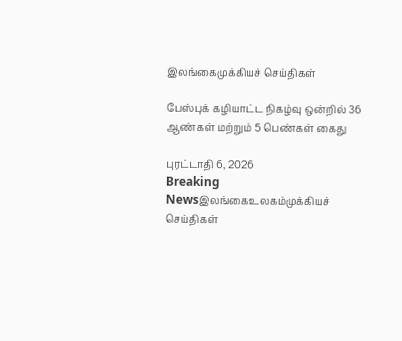இலங்கைமுக்கியச் செய்திகள்

பேஸ்புக் கழியாட்ட நிகழ்வு ஒன்றில் 36 ஆண்கள் மற்றும் 5 பெண்கள் கைது

புரட்டாதி 6, 2026
Breaking Newsஇலங்கைஉலகம்முக்கியச் செய்திகள்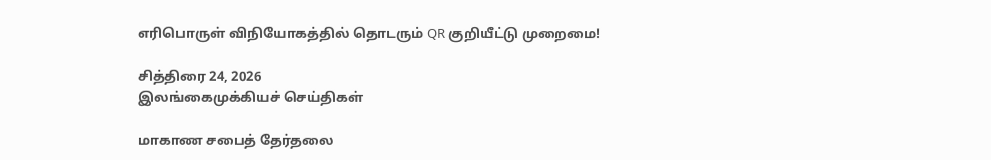எரிபொருள் விநியோகத்தில் தொடரும் QR குறியீட்டு முறைமை!

சித்திரை 24, 2026
இலங்கைமுக்கியச் செய்திகள்

மாகாண சபைத் தேர்தலை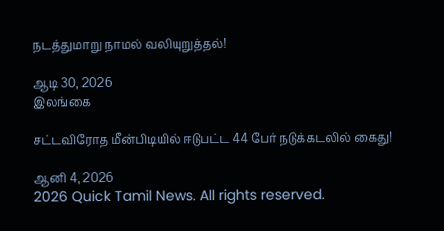நடத்துமாறு நாமல் வலியுறுத்தல்!

ஆடி 30, 2026
இலங்கை

சட்டவிரோத மீன்பிடியில் ஈடுபட்ட 44 பேர் நடுக்கடலில் கைது!

ஆனி 4, 2026
2026 Quick Tamil News. All rights reserved.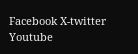Facebook X-twitter Youtube